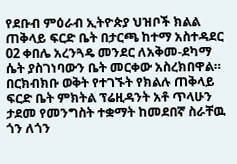የደቡብ ምዕራብ ኢትዮጵያ ህዝቦች ክልል ጠቅላይ ፍርድ ቤት በታርጫ ከተማ አስተዳደር 02 ቀበሌ አረንጓዴ መንደር ለአቅመ-ደካማ ሴት ያስገነባውን ቤት መርቀው አስረክበዋል።
በርክብክቡ ወቅት የተገኙት የክልሉ ጠቅላይ ፍርድ ቤት ምክትል ፕሬዚዳንት አቶ ጥላሁን ታደመ የመንግስት ተቋማት ከመደበኛ ስራቸዉ ጎን ለጎን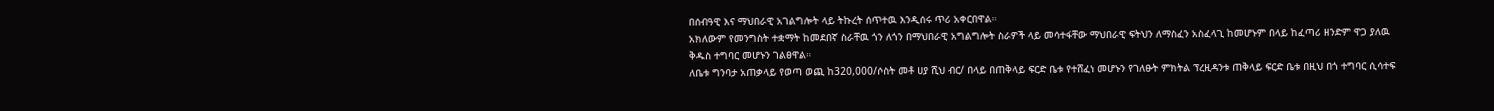በሰብዓዊ እና ማህበራዊ አገልግሎት ላይ ትኩረት ሰጥተዉ እንዲሰሩ ጥሪ አቀርበዋል።
አክለውም የመንግስት ተቋማት ከመደበኛ ስራቸዉ ጎን ለጎን በማህበራዊ አግልግሎት ስራዎች ላይ መሳተፋቸው ማህበራዊ ፍትህን ለማስፈን አስፈላጊ ከመሆኑም በላይ ከፈጣሪ ዘንድም ዋጋ ያለዉ ቅዱስ ተግባር መሆኑን ገልፀዋል።
ለቤቱ ግንባታ አጠቃላይ የወጣ ወጪ ከ320,000/ሶስት መቶ ሀያ ሺህ ብር/ በላይ በጠቅላይ ፍርድ ቤቱ የተሸፈነ መሆኑን የገለፁት ምክትል ፕረዚዳንቱ ጠቅላይ ፍርድ ቤቱ በዚህ በጎ ተግባር ሲሳተፍ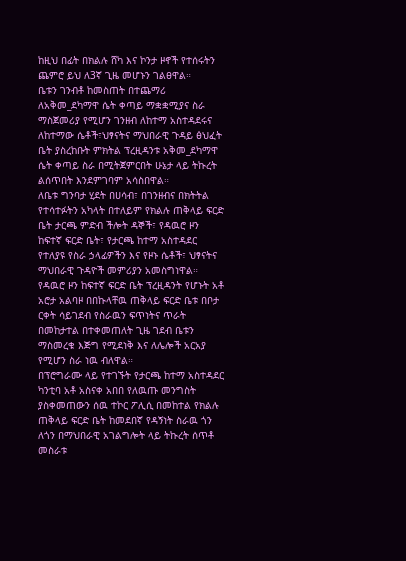ከዚህ በፊት በክልሉ ሸካ እና ኮንታ ዞኖች የተሰሩትን ጨምሮ ይህ ለ3ኛ ጊዜ መሆኑን ገልፀዋል።
ቤቱን ገንብቶ ከመስጠት በተጨማሪ ለአቅመ_ደካማዋ ሴት ቀጣይ ማቋቋሚያና ስራ ማስጀመሪያ የሚሆን ገንዘብ ለከተማ አስተዳደሩና ለከተማው ሴቶች፣ህፃናትና ማህበራዊ ጉዳይ ፅህፈት ቤት ያስረከቡት ምክትል ፕረዚዳንቱ አቅመ_ደካማዋ ሴት ቀጣይ ስራ በሚትጀምርበት ሁኔታ ላይ ትኩረት ልሰጥበት እንደምገባም አሳስበዋል።
ለቤቱ ግንባታ ሂደት በሀሳብ፣ በገንዘብና በክትትል የተሳተፉትን አካላት በተለይም የክልሉ ጠቅላይ ፍርድ ቤት ታርጫ ምድብ ችሎት ዳኞች፣ የዳዉሮ ዞን ከፍተኛ ፍርድ ቤት፣ የታርጫ ከተማ አስተዳደር የተለያዩ የስራ ኃላፊዎችን እና የዞኑ ሴቶች፣ ህፃናትና ማህበራዊ ጉዳዮች መምሪያን አመስግነዋል።
የዳዉሮ ዞን ከፍተኛ ፍርድ ቤት ፕረዚዳንት የሆኑት አቶ አሮታ አልባዞ በበኩላቸዉ ጠቅላይ ፍርድ ቤቱ በቦታ ርቀት ሳይገደብ የስራዉን ፍጥነትና ጥራት በመከታተል በተቀመጠለት ጊዜ ገደብ ቤቱን ማስመረቁ እጅግ የሚደነቅ እና ለሌሎች አርአያ የሚሆን ስራ ነዉ ብለዋል።
በፕሮግራሙ ላይ የተገኙት የታርጫ ከተማ አስተዳደር ካንቲባ አቶ አስናቀ አበበ የለዉጡ መንግስት ያስቀመጠውን ሰዉ ተኮር ፖሊሲ በመከተል የክልሉ ጠቅላይ ፍርድ ቤት ከመደበኛ የዳኝነት ስራዉ ጎን ለጎን በማህበራዊ አገልግሎት ላይ ትኩረት ሰጥቶ መስራቱ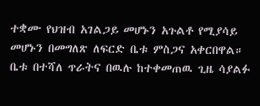ተቋሙ የህዝብ አገልጋይ መሆኑን አጉልቶ የሚያሳይ መሆኑን በመግለጽ ለፍርድ ቤቱ ምስጋና አቀርበዋል።
ቤቱ በተሻለ ጥራትና በዉሉ ከተቀመጠዉ ጊዜ ሳያልፉ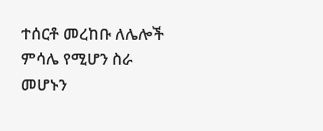ተሰርቶ መረከቡ ለሌሎች ምሳሌ የሚሆን ስራ መሆኑን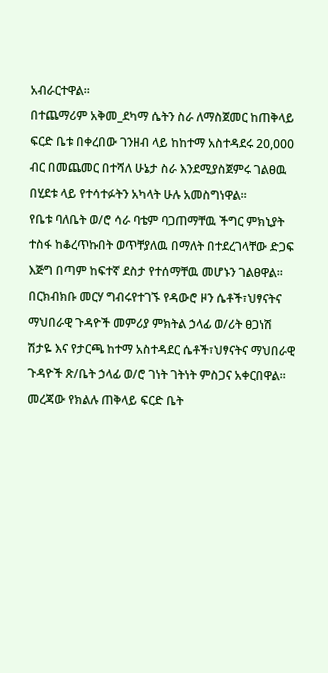አብራርተዋል።
በተጨማሪም አቅመ_ደካማ ሴትን ስራ ለማስጀመር ከጠቅላይ ፍርድ ቤቱ በቀረበው ገንዘብ ላይ ከከተማ አስተዳደሩ 20,000 ብር በመጨመር በተሻለ ሁኔታ ስራ እንደሚያስጀምሩ ገልፀዉ በሂደቱ ላይ የተሳተፉትን አካላት ሁሉ አመስግነዋል።
የቤቱ ባለቤት ወ/ሮ ሳራ ባቴም ባጋጠማቸዉ ችግር ምክኒያት ተስፋ ከቆረጥኩበት ወጥቸያለዉ በማለት በተደረገላቸው ድጋፍ እጅግ በጣም ከፍተኛ ደስታ የተሰማቸዉ መሆኑን ገልፀዋል።
በርክብክቡ መርሃ ግብሩየተገኙ የዳውሮ ዞን ሴቶች፣ህፃናትና ማህበራዊ ጉዳዮች መምሪያ ምክትል ኃላፊ ወ/ሪት ፀጋነሽ ሽታዬ እና የታርጫ ከተማ አስተዳደር ሴቶች፣ህፃናትና ማህበራዊ ጉዳዮች ጽ/ቤት ኃላፊ ወ/ሮ ገነት ገትነት ምስጋና አቀርበዋል። መረጃው የክልሉ ጠቅላይ ፍርድ ቤት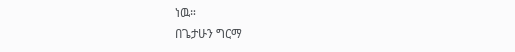ነዉ።
በጌታሁን ግርማ